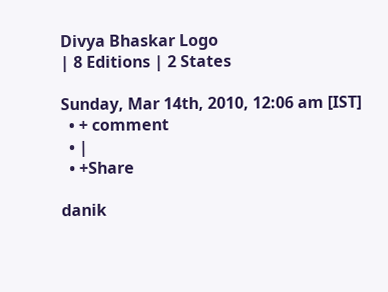Divya Bhaskar Logo
| 8 Editions | 2 States

Sunday, Mar 14th, 2010, 12:06 am [IST]
  • + comment
  • |
  • +Share

danik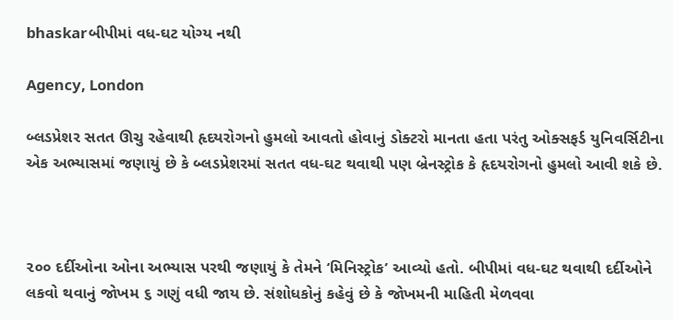bhaskarબીપીમાં વધ-ઘટ યોગ્ય નથી

Agency, London

બ્લડપ્રેશર સતત ઊચુ રહેવાથી હૃદયરોગનો હુમલો આવતો હોવાનું ડોક્ટરો માનતા હતા પરંતુ ઓક્સફર્ડ યુનિવર્સિટીના એક અભ્યાસમાં જણાયું છે કે બ્લડપ્રેશરમાં સતત વધ-ઘટ થવાથી પણ બ્રેનસ્ટ્રોક કે હૃદયરોગનો હુમલો આવી શકે છે.



૨૦૦ દર્દીઓના ઓના અભ્યાસ પરથી જણાયું કે તેમને ‘મિનિસ્ટ્રોક’ આવ્યો હતો. બીપીમાં વધ-ઘટ થવાથી દર્દીઓને લકવો થવાનું જોખમ ૬ ગણું વધી જાય છે. સંશોધકોનું કહેવું છે કે જોખમની માહિતી મેળવવા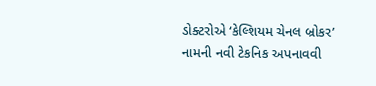ડોક્ટરોએ ‘કેલ્શિયમ ચેનલ બ્રોકર’ નામની નવી ટેકનિક અપનાવવી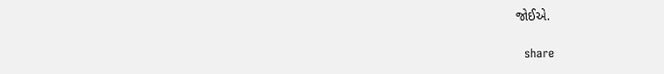જોઈએ.

  share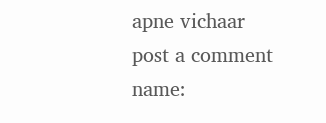apne vichaar
post a comment
name: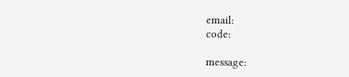email:
code:

message: